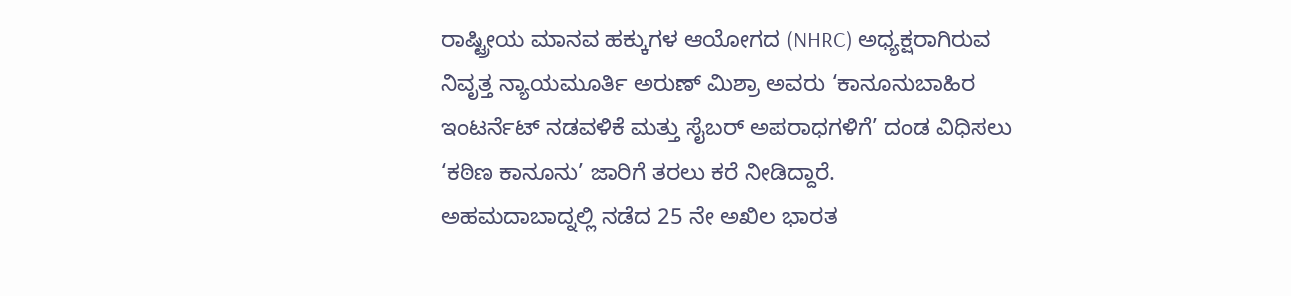ರಾಷ್ಟ್ರೀಯ ಮಾನವ ಹಕ್ಕುಗಳ ಆಯೋಗದ (NHRC) ಅಧ್ಯಕ್ಷರಾಗಿರುವ ನಿವೃತ್ತ ನ್ಯಾಯಮೂರ್ತಿ ಅರುಣ್ ಮಿಶ್ರಾ ಅವರು ‘ಕಾನೂನುಬಾಹಿರ ಇಂಟರ್ನೆಟ್ ನಡವಳಿಕೆ ಮತ್ತು ಸೈಬರ್ ಅಪರಾಧಗಳಿಗೆ’ ದಂಡ ವಿಧಿಸಲು ‘ಕಠಿಣ ಕಾನೂನು’ ಜಾರಿಗೆ ತರಲು ಕರೆ ನೀಡಿದ್ದಾರೆ.
ಅಹಮದಾಬಾದ್ನಲ್ಲಿ ನಡೆದ 25 ನೇ ಅಖಿಲ ಭಾರತ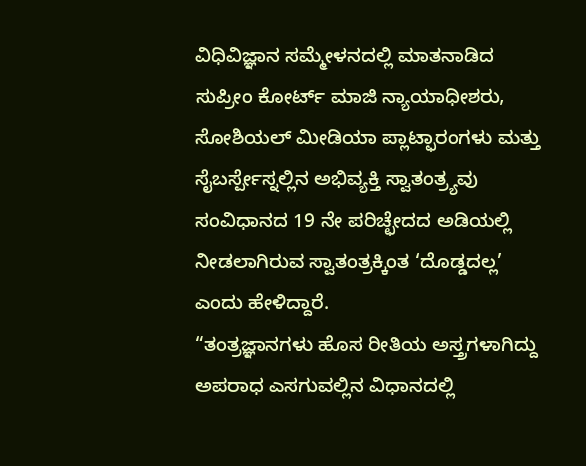ವಿಧಿವಿಜ್ಞಾನ ಸಮ್ಮೇಳನದಲ್ಲಿ ಮಾತನಾಡಿದ ಸುಪ್ರೀಂ ಕೋರ್ಟ್ ಮಾಜಿ ನ್ಯಾಯಾಧೀಶರು, ಸೋಶಿಯಲ್ ಮೀಡಿಯಾ ಪ್ಲಾಟ್ಫಾರಂಗಳು ಮತ್ತು ಸೈಬರ್ಸ್ಪೇಸ್ನಲ್ಲಿನ ಅಭಿವ್ಯಕ್ತಿ ಸ್ವಾತಂತ್ರ್ಯವು ಸಂವಿಧಾನದ 19 ನೇ ಪರಿಚ್ಛೇದದ ಅಡಿಯಲ್ಲಿ ನೀಡಲಾಗಿರುವ ಸ್ವಾತಂತ್ರಕ್ಕಿಂತ ‘ದೊಡ್ಡದಲ್ಲ’ ಎಂದು ಹೇಳಿದ್ದಾರೆ.
“ತಂತ್ರಜ್ಞಾನಗಳು ಹೊಸ ರೀತಿಯ ಅಸ್ತ್ರಗಳಾಗಿದ್ದು ಅಪರಾಧ ಎಸಗುವಲ್ಲಿನ ವಿಧಾನದಲ್ಲಿ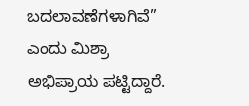ಬದಲಾವಣೆಗಳಾಗಿವೆ” ಎಂದು ಮಿಶ್ರಾ ಅಭಿಪ್ರಾಯ ಪಟ್ಟಿದ್ದಾರೆ.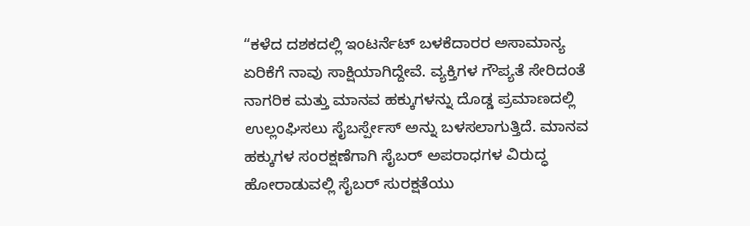“ಕಳೆದ ದಶಕದಲ್ಲಿ ಇಂಟರ್ನೆಟ್ ಬಳಕೆದಾರರ ಅಸಾಮಾನ್ಯ ಏರಿಕೆಗೆ ನಾವು ಸಾಕ್ಷಿಯಾಗಿದ್ದೇವೆ. ವ್ಯಕ್ತಿಗಳ ಗೌಪ್ಯತೆ ಸೇರಿದಂತೆ ನಾಗರಿಕ ಮತ್ತು ಮಾನವ ಹಕ್ಕುಗಳನ್ನು ದೊಡ್ಡ ಪ್ರಮಾಣದಲ್ಲಿ ಉಲ್ಲಂಘಿಸಲು ಸೈಬರ್ಸ್ಪೇಸ್ ಅನ್ನು ಬಳಸಲಾಗುತ್ತಿದೆ. ಮಾನವ ಹಕ್ಕುಗಳ ಸಂರಕ್ಷಣೆಗಾಗಿ ಸೈಬರ್ ಅಪರಾಧಗಳ ವಿರುದ್ಧ ಹೋರಾಡುವಲ್ಲಿ ಸೈಬರ್ ಸುರಕ್ಷತೆಯು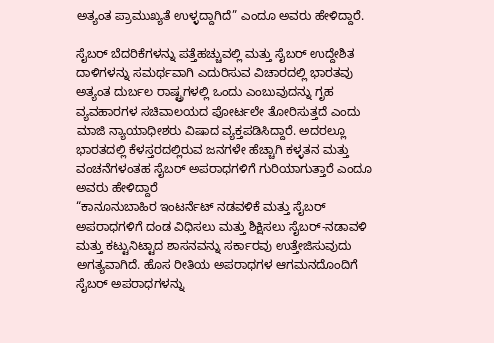ಅತ್ಯಂತ ಪ್ರಾಮುಖ್ಯತೆ ಉಳ್ಳದ್ದಾಗಿದೆ” ಎಂದೂ ಅವರು ಹೇಳಿದ್ದಾರೆ.

ಸೈಬರ್ ಬೆದರಿಕೆಗಳನ್ನು ಪತ್ತೆಹಚ್ಚುವಲ್ಲಿ ಮತ್ತು ಸೈಬರ್ ಉದ್ದೇಶಿತ ದಾಳಿಗಳನ್ನು ಸಮರ್ಥವಾಗಿ ಎದುರಿಸುವ ವಿಚಾರದಲ್ಲಿ ಭಾರತವು ಅತ್ಯಂತ ದುರ್ಬಲ ರಾಷ್ಟ್ರಗಳಲ್ಲಿ ಒಂದು ಎಂಬುವುದನ್ನು ಗೃಹ ವ್ಯವಹಾರಗಳ ಸಚಿವಾಲಯದ ಪೋರ್ಟಲೇ ತೋರಿಸುತ್ತದೆ ಎಂದು ಮಾಜಿ ನ್ಯಾಯಾಧೀಶರು ವಿಷಾದ ವ್ಯಕ್ತಪಡಿಸಿದ್ದಾರೆ. ಅದರಲ್ಲೂ ಭಾರತದಲ್ಲಿ ಕೆಳಸ್ತರದಲ್ಲಿರುವ ಜನಗಳೇ ಹೆಚ್ಚಾಗಿ ಕಳ್ಳತನ ಮತ್ತು ವಂಚನೆಗಳಂತಹ ಸೈಬರ್ ಅಪರಾಧಗಳಿಗೆ ಗುರಿಯಾಗುತ್ತಾರೆ ಎಂದೂ ಅವರು ಹೇಳಿದ್ದಾರೆ
“ಕಾನೂನುಬಾಹಿರ ಇಂಟರ್ನೆಟ್ ನಡವಳಿಕೆ ಮತ್ತು ಸೈಬರ್ ಅಪರಾಧಗಳಿಗೆ ದಂಡ ವಿಧಿಸಲು ಮತ್ತು ಶಿಕ್ಷಿಸಲು ಸೈಬರ್-ನಡಾವಳಿ ಮತ್ತು ಕಟ್ಟುನಿಟ್ಟಾದ ಶಾಸನವನ್ನು ಸರ್ಕಾರವು ಉತ್ತೇಜಿಸುವುದು ಅಗತ್ಯವಾಗಿದೆ. ಹೊಸ ರೀತಿಯ ಅಪರಾಧಗಳ ಆಗಮನದೊಂದಿಗೆ ಸೈಬರ್ ಅಪರಾಧಗಳನ್ನು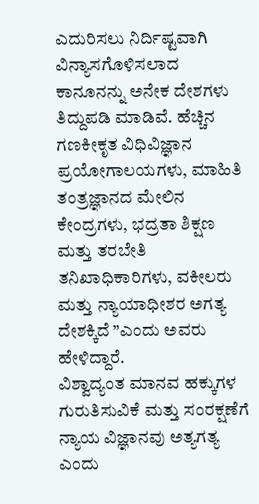ಎದುರಿಸಲು ನಿರ್ದಿಷ್ಟವಾಗಿ ವಿನ್ಯಾಸಗೊಳಿಸಲಾದ ಕಾನೂನನ್ನು ಅನೇಕ ದೇಶಗಳು ತಿದ್ದುಪಡಿ ಮಾಡಿವೆ. ಹೆಚ್ಚಿನ ಗಣಕೀಕೃತ ವಿಧಿವಿಜ್ಞಾನ ಪ್ರಯೋಗಾಲಯಗಳು, ಮಾಹಿತಿ ತಂತ್ರಜ್ಞಾನದ ಮೇಲಿನ ಕೇಂದ್ರಗಳು, ಭದ್ರತಾ ಶಿಕ್ಷಣ ಮತ್ತು ತರಬೇತಿ ತನಿಖಾಧಿಕಾರಿಗಳು, ವಕೀಲರು ಮತ್ತು ನ್ಯಾಯಾಧೀಶರ ಅಗತ್ಯ ದೇಶಕ್ಕಿದೆ ”ಎಂದು ಅವರು ಹೇಳಿದ್ದಾರೆ.
ವಿಶ್ವಾದ್ಯಂತ ಮಾನವ ಹಕ್ಕುಗಳ ಗುರುತಿಸುವಿಕೆ ಮತ್ತು ಸಂರಕ್ಷಣೆಗೆ ನ್ಯಾಯ ವಿಜ್ಞಾನವು ಅತ್ಯಗತ್ಯ ಎಂದು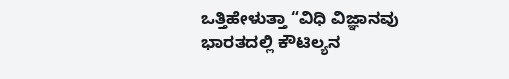ಒತ್ತಿಹೇಳುತ್ತಾ “ವಿಧಿ ವಿಜ್ಞಾನವು ಭಾರತದಲ್ಲಿ ಕೌಟಿಲ್ಯನ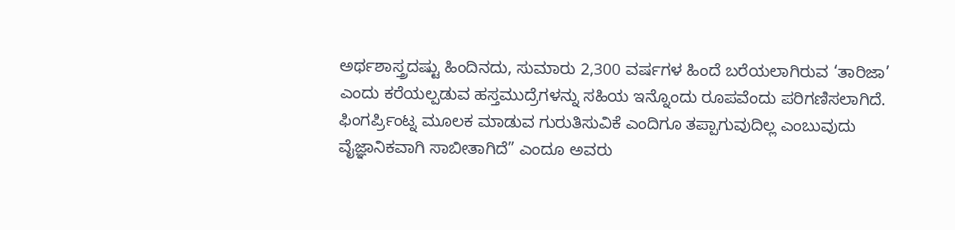ಅರ್ಥಶಾಸ್ತ್ರದಷ್ಟು ಹಿಂದಿನದು, ಸುಮಾರು 2,300 ವರ್ಷಗಳ ಹಿಂದೆ ಬರೆಯಲಾಗಿರುವ ‘ತಾರಿಜಾ’ ಎಂದು ಕರೆಯಲ್ಪಡುವ ಹಸ್ತಮುದ್ರೆಗಳನ್ನು ಸಹಿಯ ಇನ್ನೊಂದು ರೂಪವೆಂದು ಪರಿಗಣಿಸಲಾಗಿದೆ. ಫಿಂಗರ್ಪ್ರಿಂಟ್ನ ಮೂಲಕ ಮಾಡುವ ಗುರುತಿಸುವಿಕೆ ಎಂದಿಗೂ ತಪ್ಪಾಗುವುದಿಲ್ಲ ಎಂಬುವುದು ವೈಜ್ಞಾನಿಕವಾಗಿ ಸಾಬೀತಾಗಿದೆ” ಎಂದೂ ಅವರು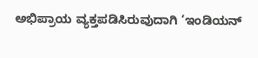ಅಭಿಪ್ರಾಯ ವ್ಯಕ್ತಪಡಿಸಿರುವುದಾಗಿ ‘ಇಂಡಿಯನ್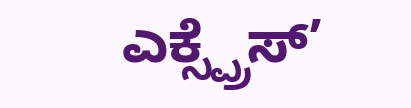ಎಕ್ಸ್ಪ್ರೆಸ್’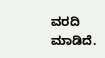ವರದಿ ಮಾಡಿದೆ.